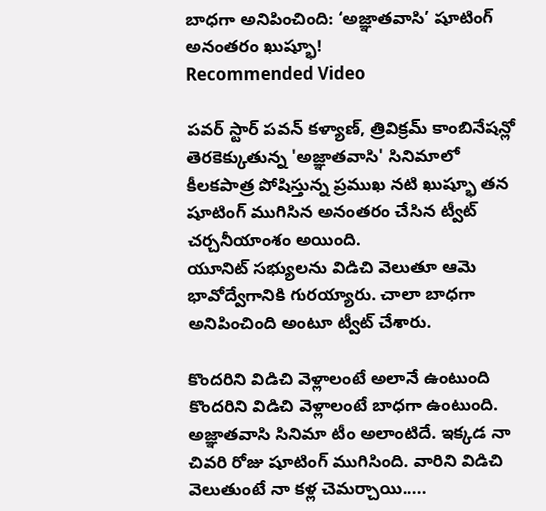బాధగా అనిపించింది: ‘అజ్ఞాతవాసి’ షూటింగ్ అనంతరం ఖుష్భూ!
Recommended Video

పవర్ స్టార్ పవన్ కళ్యాణ్, త్రివిక్రమ్ కాంబినేషన్లో తెరకెక్కుతున్న 'అజ్ఞాతవాసి' సినిమాలో కీలకపాత్ర పోషిస్తున్న ప్రముఖ నటి ఖుష్భూ తన షూటింగ్ ముగిసిన అనంతరం చేసిన ట్వీట్ చర్చనీయాంశం అయింది.
యూనిట్ సభ్యులను విడిచి వెలుతూ ఆమె భావోద్వేగానికి గురయ్యారు. చాలా బాధగా అనిపించింది అంటూ ట్వీట్ చేశారు.

కొందరిని విడిచి వెళ్లాలంటే అలానే ఉంటుంది
కొందరిని విడిచి వెళ్లాలంటే బాధగా ఉంటుంది. అజ్ఞాతవాసి సినిమా టీం అలాంటిదే. ఇక్కడ నా చివరి రోజు షూటింగ్ ముగిసింది. వారిని విడిచి వెలుతుంటే నా కళ్ల చెమర్చాయి.....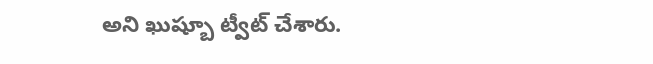అని ఖుష్బూ ట్వీట్ చేశారు.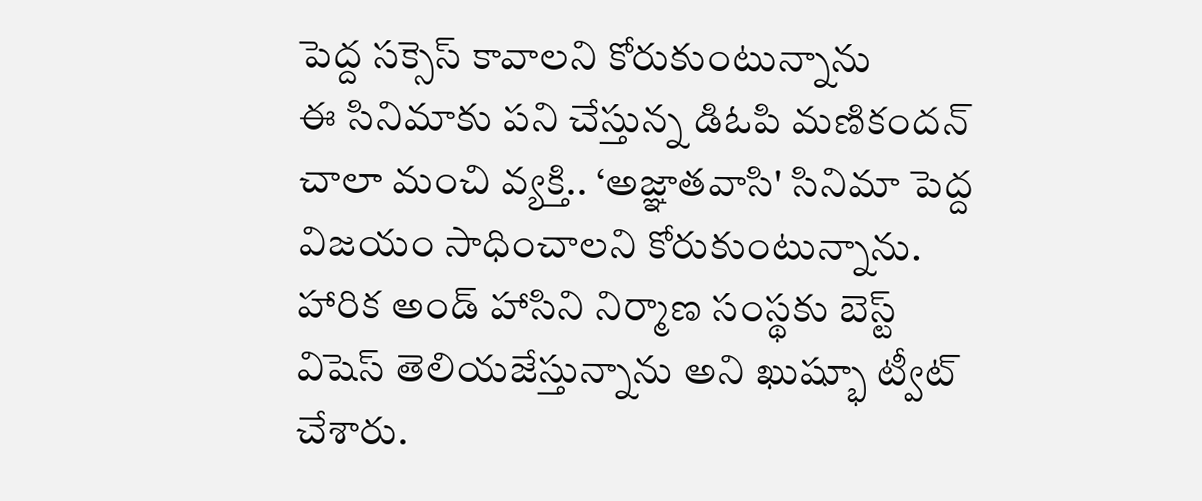పెద్ద సక్సెస్ కావాలని కోరుకుంటున్నాను
ఈ సినిమాకు పని చేస్తున్న డిఓపి మణికందన్ చాలా మంచి వ్యక్తి.. ‘అజ్ఞాతవాసి' సినిమా పెద్ద విజయం సాధించాలని కోరుకుంటున్నాను. హారిక అండ్ హాసిని నిర్మాణ సంస్థకు బెస్ట్ విషెస్ తెలియజేస్తున్నాను అని ఖుష్భూ ట్వీట్ చేశారు.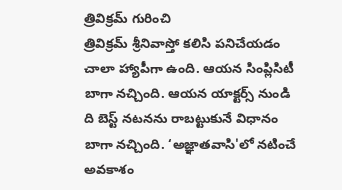త్రివిక్రమ్ గురించి
త్రివిక్రమ్ శ్రీనివాస్తో కలిసి పనిచేయడం చాలా హ్యాపీగా ఉంది. ఆయన సింప్లిసిటీ బాగా నచ్చింది. ఆయన యాక్టర్స్ నుండి ది బెస్ట్ నటనను రాబట్టుకునే విధానం బాగా నచ్చింది. ‘అజ్ఞాతవాసి'లో నటించే అవకాశం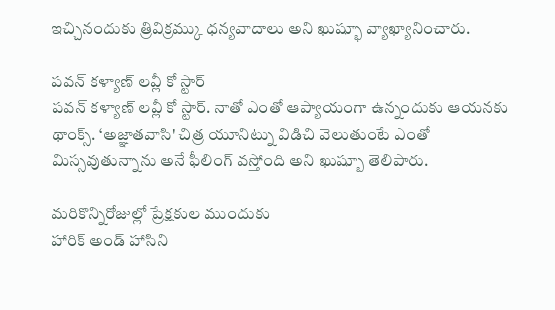ఇచ్చినందుకు త్రివిక్రమ్కు ధన్యవాదాలు అని ఖుష్భూ వ్యాఖ్యానించారు.

పవన్ కళ్యాణ్ లవ్లీ కో స్టార్
పవన్ కళ్యాణ్ లవ్లీ కో స్టార్. నాతో ఎంతో ఆప్యాయంగా ఉన్నందుకు ఆయనకు థాంక్స్. ‘అజ్ఞాతవాసి' చిత్ర యూనిట్ను విడిచి వెలుతుంటే ఎంతో మిస్సవుతున్నాను అనే ఫీలింగ్ వస్తోంది అని ఖుష్బూ తెలిపారు.

మరికొన్నిరోజుల్లో ప్రేక్షకుల ముందుకు
హారిక్ అండ్ హాసిని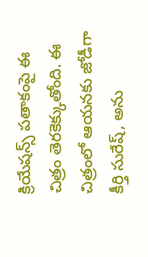క్రియేషన్స్ పతాకంపై ఈ చిత్రం తెరకెక్కుతోంది. ఈ చిత్రంలో ఆయనకు జోడీగా కీర్తి సురేష్, అను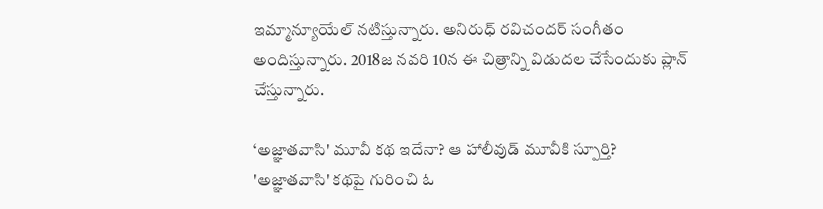ఇమ్మాన్యూయేల్ నటిస్తున్నారు. అనిరుధ్ రవిచందర్ సంగీతం అందిస్తున్నారు. 2018జ నవరి 10న ఈ చిత్రాన్ని విడుదల చేసేందుకు ప్లాన్ చేస్తున్నారు.

‘అజ్ఞాతవాసి' మూవీ కథ ఇదేనా? ఆ హాలీవుడ్ మూవీకి స్పూర్తి?
'అజ్ఞాతవాసి' కథపై గురించి ఓ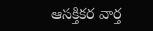ఆసక్తికర వార్త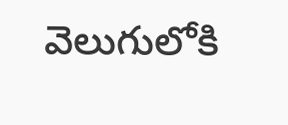వెలుగులోకి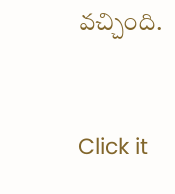వచ్చింది.


Click it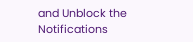and Unblock the Notifications